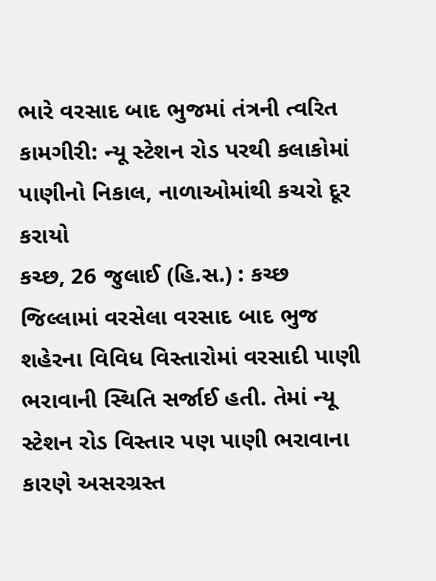ભારે વરસાદ બાદ ભુજમાં તંત્રની ત્વરિત કામગીરી: ન્યૂ સ્ટેશન રોડ પરથી કલાકોમાં પાણીનો નિકાલ, નાળાઓમાંથી કચરો દૂર કરાયો
કચ્છ, 26 જુલાઈ (હિ.સ.) : કચ્છ જિલ્લામાં વરસેલા વરસાદ બાદ ભુજ શહેરના વિવિધ વિસ્તારોમાં વરસાદી પાણી ભરાવાની સ્થિતિ સર્જાઈ હતી. તેમાં ન્યૂ સ્ટેશન રોડ વિસ્તાર પણ પાણી ભરાવાના કારણે અસરગ્રસ્ત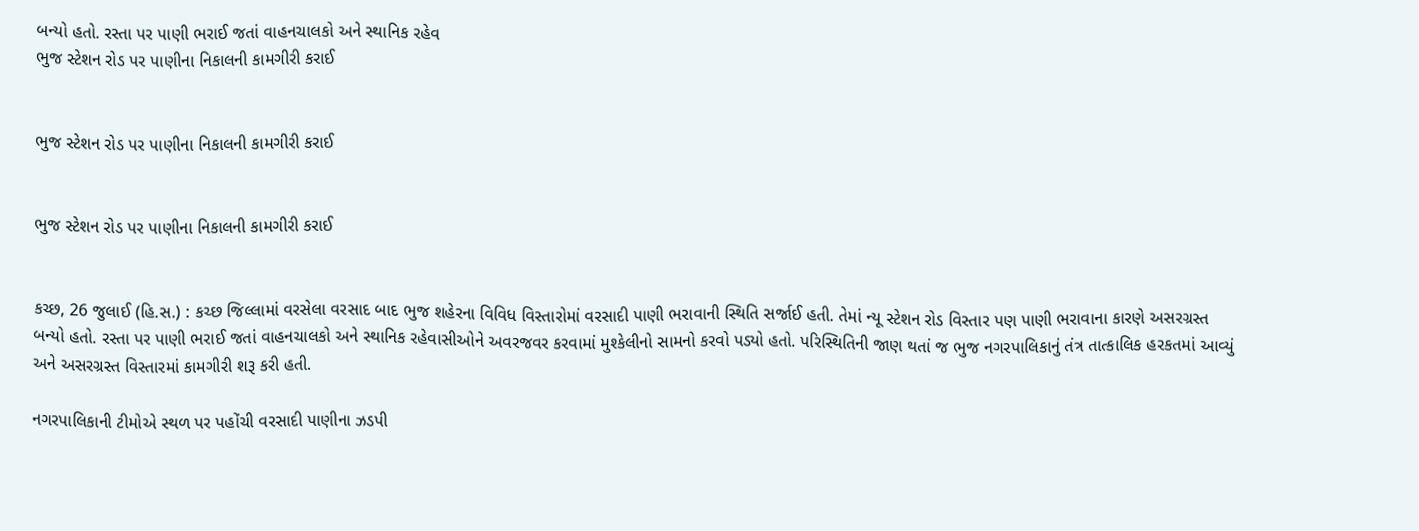બન્યો હતો. રસ્તા પર પાણી ભરાઈ જતાં વાહનચાલકો અને સ્થાનિક રહેવ
ભુજ સ્ટેશન રોડ પર પાણીના નિકાલની કામગીરી કરાઈ


ભુજ સ્ટેશન રોડ પર પાણીના નિકાલની કામગીરી કરાઈ


ભુજ સ્ટેશન રોડ પર પાણીના નિકાલની કામગીરી કરાઈ


કચ્છ, 26 જુલાઈ (હિ.સ.) : કચ્છ જિલ્લામાં વરસેલા વરસાદ બાદ ભુજ શહેરના વિવિધ વિસ્તારોમાં વરસાદી પાણી ભરાવાની સ્થિતિ સર્જાઈ હતી. તેમાં ન્યૂ સ્ટેશન રોડ વિસ્તાર પણ પાણી ભરાવાના કારણે અસરગ્રસ્ત બન્યો હતો. રસ્તા પર પાણી ભરાઈ જતાં વાહનચાલકો અને સ્થાનિક રહેવાસીઓને અવરજવર કરવામાં મુશ્કેલીનો સામનો કરવો પડ્યો હતો. પરિસ્થિતિની જાણ થતાં જ ભુજ નગરપાલિકાનું તંત્ર તાત્કાલિક હરકતમાં આવ્યું અને અસરગ્રસ્ત વિસ્તારમાં કામગીરી શરૂ કરી હતી.

નગરપાલિકાની ટીમોએ સ્થળ પર પહોંચી વરસાદી પાણીના ઝડપી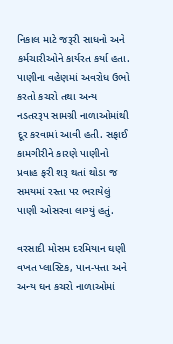નિકાલ માટે જરૂરી સાધનો અને કર્મચારીઓને કાર્યરત કર્યા હતા. પાણીના વહેણમાં અવરોધ ઉભો કરતો કચરો તથા અન્ય નડતરરૂપ સામગ્રી નાળાઓમાંથી દૂર કરવામાં આવી હતી. સફાઈ કામગીરીને કારણે પાણીનો પ્રવાહ ફરી શરૂ થતાં થોડા જ સમયમાં રસ્તા પર ભરાયેલું પાણી ઓસરવા લાગ્યું હતું.

વરસાદી મોસમ દરમિયાન ઘણી વખત પ્લાસ્ટિક, પાન-પત્તા અને અન્ય ઘન કચરો નાળાઓમાં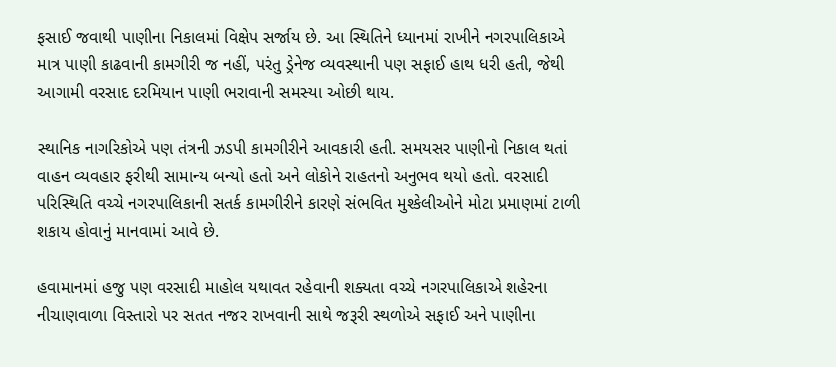ફસાઈ જવાથી પાણીના નિકાલમાં વિક્ષેપ સર્જાય છે. આ સ્થિતિને ધ્યાનમાં રાખીને નગરપાલિકાએ માત્ર પાણી કાઢવાની કામગીરી જ નહીં, પરંતુ ડ્રેનેજ વ્યવસ્થાની પણ સફાઈ હાથ ધરી હતી, જેથી આગામી વરસાદ દરમિયાન પાણી ભરાવાની સમસ્યા ઓછી થાય.

સ્થાનિક નાગરિકોએ પણ તંત્રની ઝડપી કામગીરીને આવકારી હતી. સમયસર પાણીનો નિકાલ થતાં વાહન વ્યવહાર ફરીથી સામાન્ય બન્યો હતો અને લોકોને રાહતનો અનુભવ થયો હતો. વરસાદી પરિસ્થિતિ વચ્ચે નગરપાલિકાની સતર્ક કામગીરીને કારણે સંભવિત મુશ્કેલીઓને મોટા પ્રમાણમાં ટાળી શકાય હોવાનું માનવામાં આવે છે.

હવામાનમાં હજુ પણ વરસાદી માહોલ યથાવત રહેવાની શક્યતા વચ્ચે નગરપાલિકાએ શહેરના નીચાણવાળા વિસ્તારો પર સતત નજર રાખવાની સાથે જરૂરી સ્થળોએ સફાઈ અને પાણીના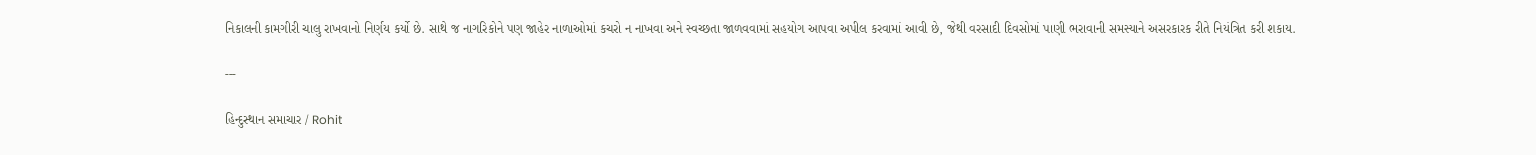નિકાલની કામગીરી ચાલુ રાખવાનો નિર્ણય કર્યો છે. સાથે જ નાગરિકોને પણ જાહેર નાળાઓમાં કચરો ન નાખવા અને સ્વચ્છતા જાળવવામાં સહયોગ આપવા અપીલ કરવામાં આવી છે, જેથી વરસાદી દિવસોમાં પાણી ભરાવાની સમસ્યાને અસરકારક રીતે નિયંત્રિત કરી શકાય.

---

હિન્દુસ્થાન સમાચાર / Rohit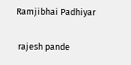Ramjibhai Padhiyar


 rajesh pande